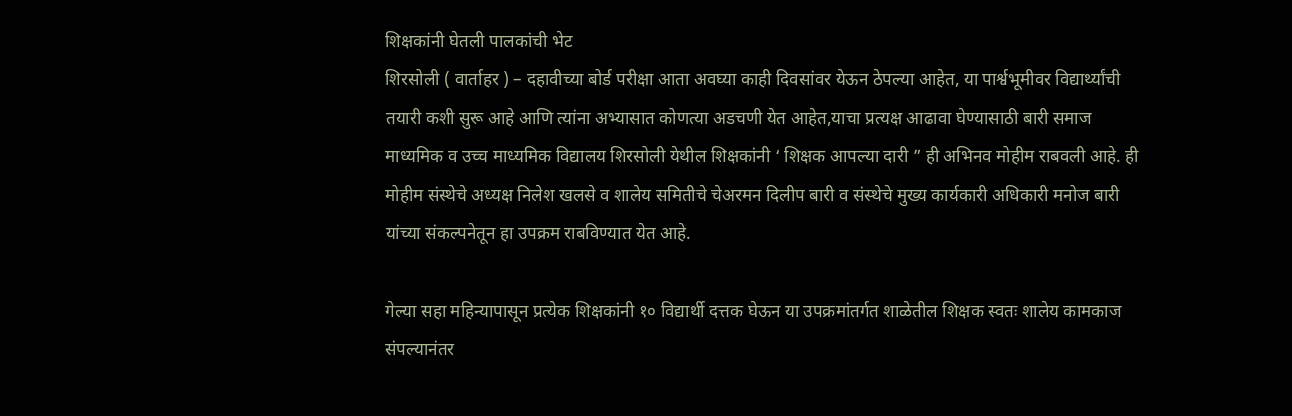शिक्षकांनी घेतली पालकांची भेट
शिरसोली ( वार्ताहर ) – दहावीच्या बोर्ड परीक्षा आता अवघ्या काही दिवसांवर येऊन ठेपल्या आहेत, या पार्श्वभूमीवर विद्यार्थ्यांची तयारी कशी सुरू आहे आणि त्यांना अभ्यासात कोणत्या अडचणी येत आहेत,याचा प्रत्यक्ष आढावा घेण्यासाठी बारी समाज माध्यमिक व उच्च माध्यमिक विद्यालय शिरसोली येथील शिक्षकांनी ‘ शिक्षक आपल्या दारी ” ही अभिनव मोहीम राबवली आहे. ही मोहीम संस्थेचे अध्यक्ष निलेश खलसे व शालेय समितीचे चेअरमन दिलीप बारी व संस्थेचे मुख्य कार्यकारी अधिकारी मनोज बारी यांच्या संकल्पनेतून हा उपक्रम राबविण्यात येत आहे.

गेल्या सहा महिन्यापासून प्रत्येक शिक्षकांनी १० विद्यार्थी दत्तक घेऊन या उपक्रमांतर्गत शाळेतील शिक्षक स्वतः शालेय कामकाज संपल्यानंतर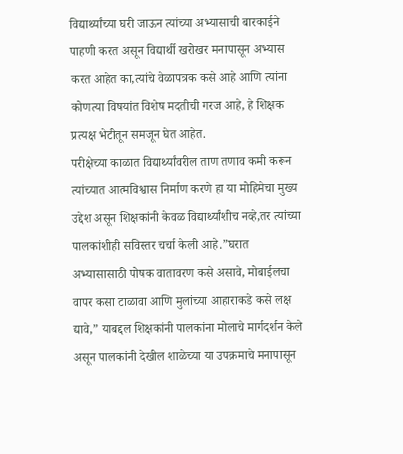विद्यार्थ्यांच्या घरी जाऊन त्यांच्या अभ्यासाची बारकाईने पाहणी करत असून विद्यार्थी खरोखर मनापासून अभ्यास करत आहेत का,त्यांचे वेळापत्रक कसे आहे आणि त्यांना कोणत्या विषयांत विशेष मदतीची गरज आहे, हे शिक्षक प्रत्यक्ष भेटीतून समजून घेत आहेत.
परीक्षेच्या काळात विद्यार्थ्यांवरील ताण तणाव कमी करून त्यांच्यात आत्मविश्वास निर्माण करणे हा या मोहिमेचा मुख्य उद्देश असून शिक्षकांनी केवळ विद्यार्थ्यांशीच नव्हे,तर त्यांच्या पालकांशीही सविस्तर चर्चा केली आहे.”घरात अभ्यासासाठी पोषक वातावरण कसे असावे, मोबाईलचा वापर कसा टाळावा आणि मुलांच्या आहाराकडे कसे लक्ष द्यावे,” याबद्दल शिक्षकांनी पालकांना मोलाचे मार्गदर्शन केले असून पालकांनी देखील शाळेच्या या उपक्रमाचे मनापासून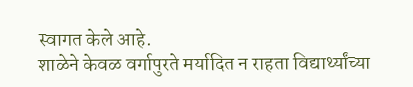स्वागत केले आहे.
शाळेने केवळ वर्गापुरते मर्यादित न राहता विद्यार्थ्यांच्या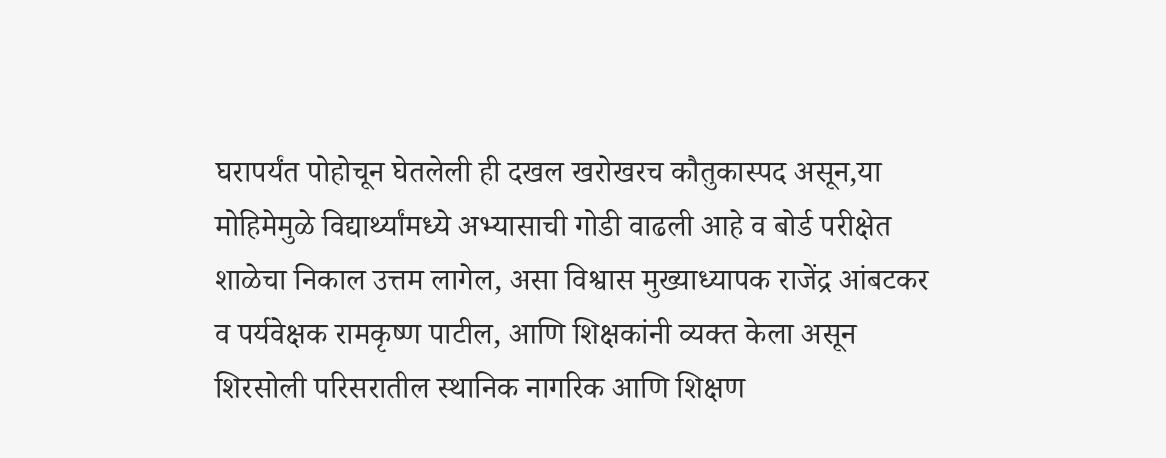घरापर्यंत पोहोचून घेतलेली ही दखल खरोखरच कौतुकास्पद असून,या मोहिमेमुळे विद्यार्थ्यांमध्ये अभ्यासाची गोडी वाढली आहे व बोर्ड परीक्षेत शाळेचा निकाल उत्तम लागेल, असा विश्वास मुख्याध्यापक राजेंद्र आंबटकर व पर्यवेक्षक रामकृष्ण पाटील, आणि शिक्षकांनी व्यक्त केला असून शिरसोली परिसरातील स्थानिक नागरिक आणि शिक्षण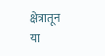क्षेत्रातून या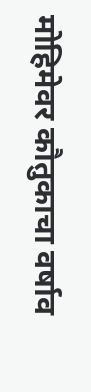मोहिमेवर कौतुकाचा वर्षाव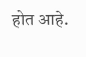होत आहे.